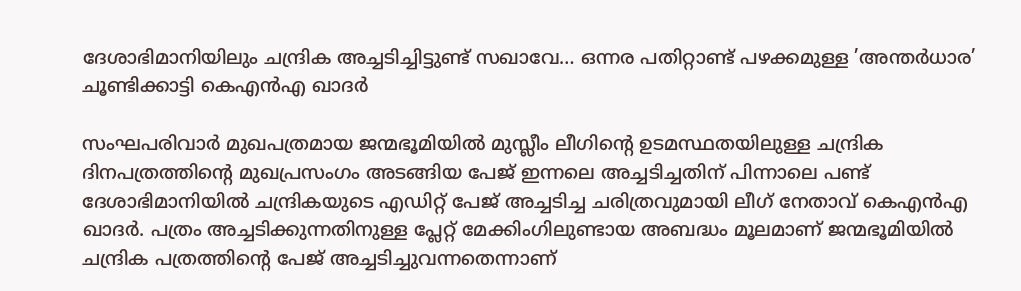ദേശാഭിമാനിയിലും ചന്ദ്രിക അച്ചടിച്ചിട്ടുണ്ട് സഖാവേ… ഒന്നര പതിറ്റാണ്ട് പഴക്കമുള്ള ’അന്തർധാര’ ചൂണ്ടിക്കാട്ടി കെഎൻഎ ഖാദർ

സംഘപരിവാര്‍ മുഖപത്രമായ ജന്മഭൂമിയില്‍ മുസ്ലീം ലീഗിന്റെ ഉടമസ്ഥതയിലുള്ള ചന്ദ്രിക ദിനപത്രത്തിന്റെ മുഖപ്രസംഗം അടങ്ങിയ പേജ് ഇന്നലെ അച്ചടിച്ചതിന് പിന്നാലെ പണ്ട് ദേശാഭിമാനിയില്‍ ചന്ദ്രികയുടെ എഡിറ്റ് പേജ് അച്ചടിച്ച ചരിത്രവുമായി ലീഗ് നേതാവ് കെഎന്‍എ ഖാദര്‍. പത്രം അച്ചടിക്കുന്നതിനുള്ള പ്ലേറ്റ് മേക്കിംഗിലുണ്ടായ അബദ്ധം മൂലമാണ് ജന്മഭൂമിയില്‍ ചന്ദ്രിക പത്രത്തിന്റെ പേജ് അച്ചടിച്ചുവന്നതെന്നാണ്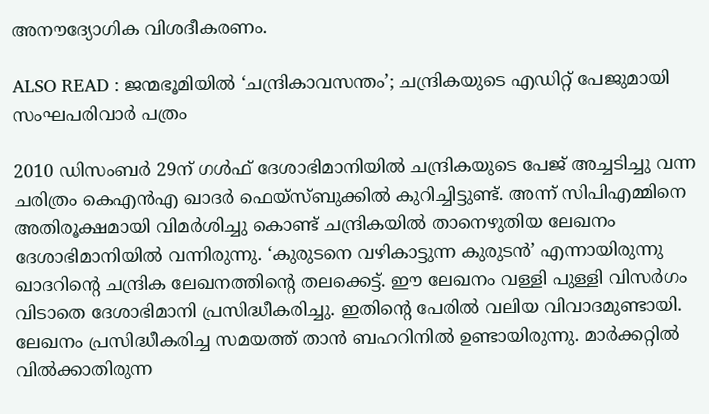അനൗദ്യോഗിക വിശദീകരണം.

ALSO READ : ജന്മഭൂമിയില്‍ ‘ചന്ദ്രികാവസന്തം’; ചന്ദ്രികയുടെ എഡിറ്റ് പേജുമായി സംഘപരിവാര്‍ പത്രം

2010 ഡിസംബര്‍ 29ന് ഗള്‍ഫ് ദേശാഭിമാനിയില്‍ ചന്ദ്രികയുടെ പേജ് അച്ചടിച്ചു വന്ന ചരിത്രം കെഎന്‍എ ഖാദര്‍ ഫെയ്‌സ്ബുക്കില്‍ കുറിച്ചിട്ടുണ്ട്. അന്ന് സിപിഎമ്മിനെ അതിരൂക്ഷമായി വിമര്‍ശിച്ചു കൊണ്ട് ചന്ദ്രികയില്‍ താനെഴുതിയ ലേഖനം ദേശാഭിമാനിയില്‍ വന്നിരുന്നു. ‘കുരുടനെ വഴികാട്ടുന്ന കുരുടന്‍’ എന്നായിരുന്നു ഖാദറിന്റെ ചന്ദ്രിക ലേഖനത്തിന്റെ തലക്കെട്ട്. ഈ ലേഖനം വള്ളി പുള്ളി വിസര്‍ഗം വിടാതെ ദേശാഭിമാനി പ്രസിദ്ധീകരിച്ചു. ഇതിന്റെ പേരില്‍ വലിയ വിവാദമുണ്ടായി. ലേഖനം പ്രസിദ്ധീകരിച്ച സമയത്ത് താന്‍ ബഹറിനില്‍ ഉണ്ടായിരുന്നു. മാര്‍ക്കറ്റില്‍ വില്‍ക്കാതിരുന്ന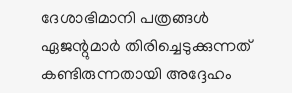ദേശാഭിമാനി പത്രങ്ങള്‍ ഏജന്റുമാര്‍ തിരിച്ചെടുക്കുന്നത് കണ്ടിരുന്നതായി അദ്ദേഹം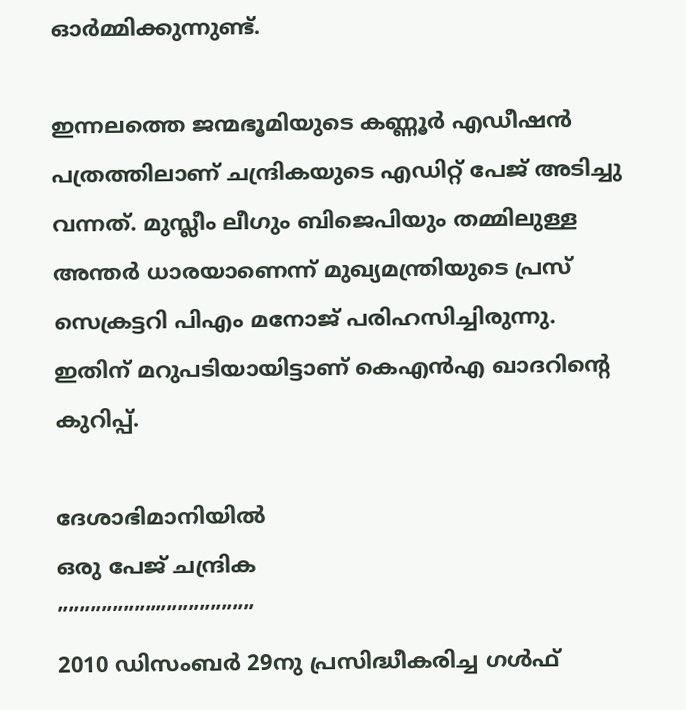ഓര്‍മ്മിക്കുന്നുണ്ട്.

ഇന്നലത്തെ ജന്മഭൂമിയുടെ കണ്ണൂര്‍ എഡീഷന്‍ പത്രത്തിലാണ് ചന്ദ്രികയുടെ എഡിറ്റ് പേജ് അടിച്ചു വന്നത്. മുസ്ലീം ലീഗും ബിജെപിയും തമ്മിലുള്ള അന്തര്‍ ധാരയാണെന്ന് മുഖ്യമന്ത്രിയുടെ പ്രസ് സെക്രട്ടറി പിഎം മനോജ് പരിഹസിച്ചിരുന്നു. ഇതിന് മറുപടിയായിട്ടാണ് കെഎന്‍എ ഖാദറിന്റെ കുറിപ്പ്.

ദേശാഭിമാനിയില്‍
ഒരു പേജ് ചന്ദ്രിക
””””””””””””””””””
2010 ഡിസംബര്‍ 29നു പ്രസിദ്ധീകരിച്ച ഗള്‍ഫ്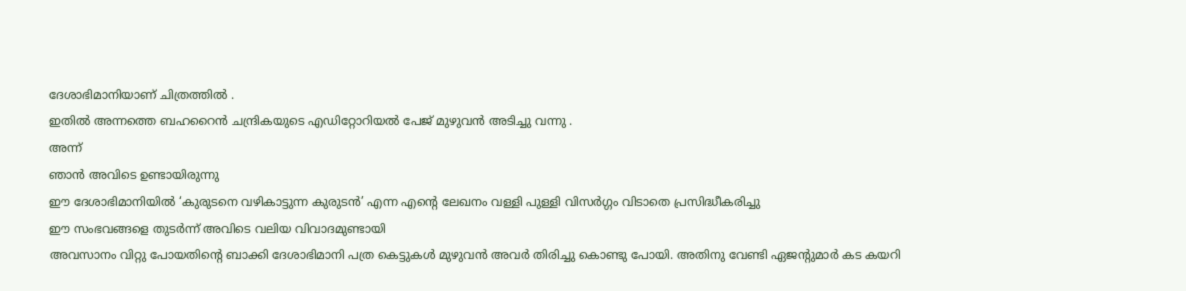ദേശാഭിമാനിയാണ് ചിത്രത്തില്‍ .
ഇതില്‍ അന്നത്തെ ബഹറൈന്‍ ചന്ദ്രികയുടെ എഡിറ്റോറിയല്‍ പേജ് മുഴുവന്‍ അടിച്ചു വന്നു .
അന്ന്
ഞാന്‍ അവിടെ ഉണ്ടായിരുന്നു
ഈ ദേശാഭിമാനിയില്‍ ‘കുരുടനെ വഴികാട്ടുന്ന കുരുടന്‍’ എന്ന എന്റെ ലേഖനം വള്ളി പുള്ളി വിസര്‍ഗ്ഗം വിടാതെ പ്രസിദ്ധീകരിച്ചു
ഈ സംഭവങ്ങളെ തുടര്‍ന്ന് അവിടെ വലിയ വിവാദമുണ്ടായി
അവസാനം വിറ്റു പോയതിന്റെ ബാക്കി ദേശാഭിമാനി പത്ര കെട്ടുകള്‍ മുഴുവന്‍ അവര്‍ തിരിച്ചു കൊണ്ടു പോയി. അതിനു വേണ്ടി ഏജന്റുമാര്‍ കട കയറി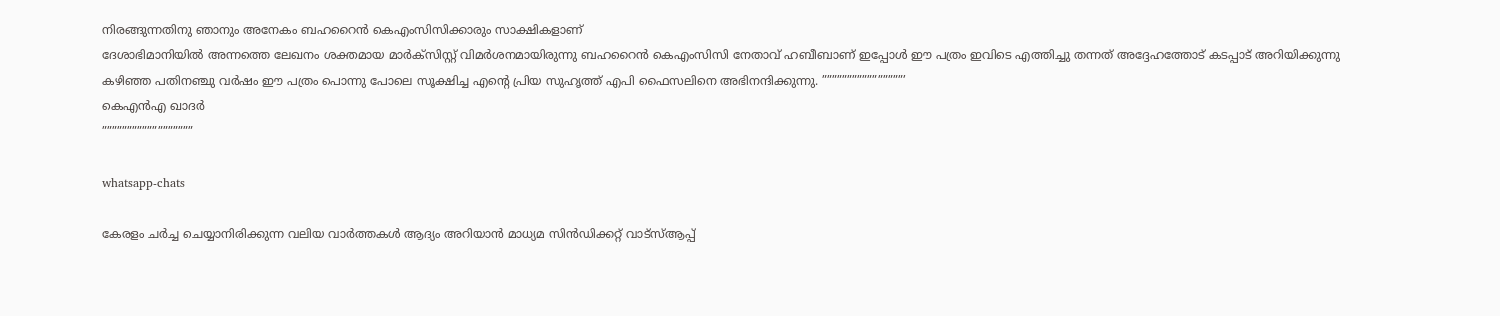നിരങ്ങുന്നതിനു ഞാനും അനേകം ബഹറൈന്‍ കെഎംസിസിക്കാരും സാക്ഷികളാണ്
ദേശാഭിമാനിയില്‍ അന്നത്തെ ലേഖനം ശക്തമായ മാര്‍ക്‌സിസ്റ്റ് വിമര്‍ശനമായിരുന്നു ബഹറൈന്‍ കെഎംസിസി നേതാവ് ഹബീബാണ് ഇപ്പോള്‍ ഈ പത്രം ഇവിടെ എത്തിച്ചു തന്നത് അദ്ദേഹത്തോട് കടപ്പാട് അറിയിക്കുന്നു
കഴിഞ്ഞ പതിനഞ്ചു വര്‍ഷം ഈ പത്രം പൊന്നു പോലെ സൂക്ഷിച്ച എന്റെ പ്രിയ സുഹൃത്ത് എപി ഫൈസലിനെ അഭിനന്ദിക്കുന്നു. ””””””””””””””””’
കെഎന്‍എ ഖാദര്‍
””””””””””””””””””

whatsapp-chats

കേരളം ചർച്ച ചെയ്യാനിരിക്കുന്ന വലിയ വാർത്തകൾ ആദ്യം അറിയാൻ മാധ്യമ സിൻഡിക്കറ്റ് വാട്സ്ആപ്പ്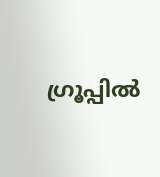ഗ്രൂപ്പിൽ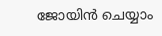ജോയിൻ ചെയ്യാം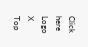Click here
Logo
X
Top